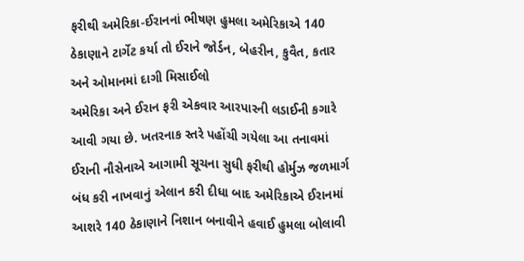ફરીથી અમેરિકા-ઈરાનનાં ભીષણ હુમલા અમેરિકાએ 140 ઠેકાણાને ટાર્ગેટ કર્યા તો ઈરાને જોર્ડન, બેહરીન, કુવૈત, કતાર અને ઓમાનમાં દાગી મિસાઈલો
અમેરિકા અને ઈરાન ફરી એકવાર આરપારની લડાઈની કગારે આવી ગયા છે. ખતરનાક સ્તરે પહોંચી ગયેલા આ તનાવમાં ઈરાની નૌસેનાએ આગામી સૂચના સુધી ફરીથી હોર્મુઝ જળમાર્ગ બંધ કરી નાખવાનું એલાન કરી દીધા બાદ અમેરિકાએ ઈરાનમાં આશરે 140 ઠેકાણાને નિશાન બનાવીને હવાઈ હુમલા બોલાવી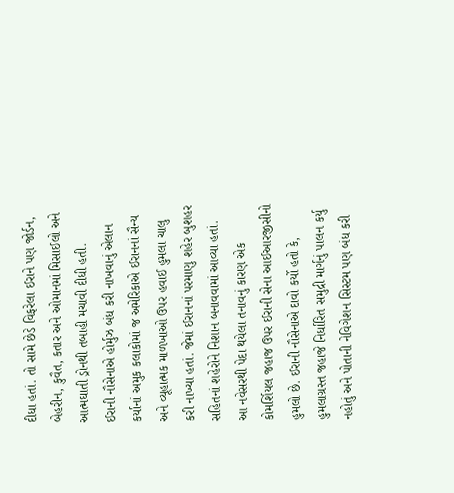દીધા હતાં. તો સામે છેડે વિફરેલા ઈરાને પણ જોર્ડન, બેહરીન, કુવૈત, કતાર અને ઓમાનમાં મિસાઈલો અને આત્મઘાતી ડ્રોનથી તબાહી મચાવી દીધી હતી.
ઈરાની નૌસેનાએ હોર્મુઝ બંધ કરી નાખવાનું એલાન કર્યાનાં અમુક કલાકોમાં જ અમેરિકાએ ઈરાનનાં સૈન્ય અને વ્યૂહાત્મક માળખાઓ ઉપર હવાઈ હુમલા ચાલુ કરી નાખ્યા હતાં. જેમાં ઈરાનનાં પરમાણુ શહેર બુશહર સહિતનાં શહેરોને નિશાન બનાવવામાં આવ્યા હતાં.
આ નવેસરથી પેદા થયેલા તનાવનું કારણ એક કોમર્શિયલ જહાજ ઉપર ઈરાની સેના આઈઆરજીસીનો હુમલો છે. ઈરાની નૌસેનાએ દાવો કર્યો હતો કે, હુમલાગ્રસ્ત જહાજે નિર્ધારિત સમુદ્રી માર્ગનું પાલન કર્યુ નહોતું અને પોતાની નેવિગેશન સિસ્ટમ પણ બંધ કરી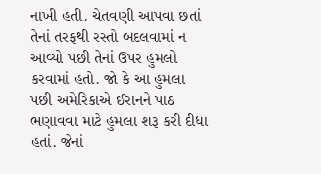નાખી હતી. ચેતવણી આપવા છતાં તેનાં તરફથી રસ્તો બદલવામાં ન આવ્યો પછી તેનાં ઉપર હુમલો કરવામાં હતો. જો કે આ હુમલા પછી અમેરિકાએ ઈરાનને પાઠ ભણાવવા માટે હુમલા શરૂ કરી દીધા હતાં. જેનાં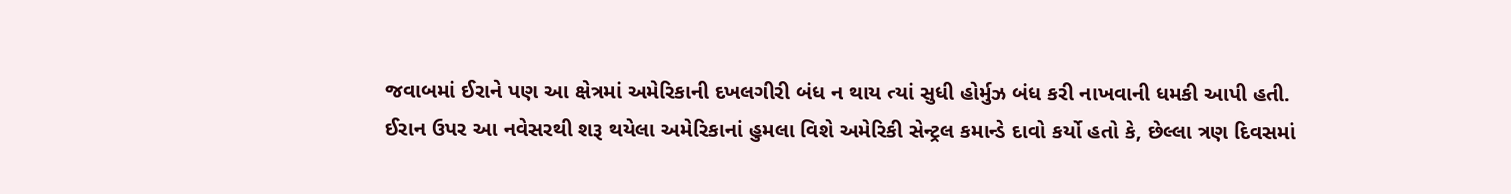જવાબમાં ઈરાને પણ આ ક્ષેત્રમાં અમેરિકાની દખલગીરી બંધ ન થાય ત્યાં સુધી હોર્મુઝ બંધ કરી નાખવાની ધમકી આપી હતી.
ઈરાન ઉપર આ નવેસરથી શરૂ થયેલા અમેરિકાનાં હુમલા વિશે અમેરિકી સેન્ટ્રલ કમાન્ડે દાવો કર્યો હતો કે, છેલ્લા ત્રણ દિવસમાં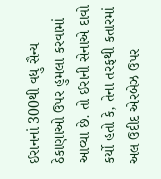ઈરાનનાં 300થી વધુ સૈન્ય ઠેકાણાઓ ઉપર હુમલા કરવામાં આવ્યા છે. તો ઈરાની સેનાએ દાવો કર્યો હતો કે, તેના તરફથી કતારમાં અલ ઉદીદ એરબેઝ ઉપર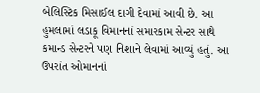બેલિસ્ટિક મિસાઈલ દાગી દેવામાં આવી છે. આ હુમલામાં લડાકૂ વિમાનનાં સમારકામ સેન્ટર સાથે કમાન્ડ સેન્ટરને પણ નિશાને લેવામાં આવ્યું હતું. આ ઉપરાંત ઓમાનનાં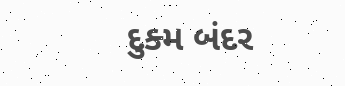દુક્મ બંદર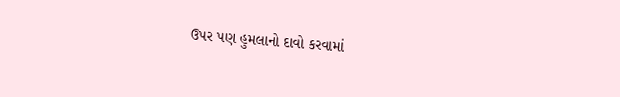ઉપર પણ હુમલાનો દાવો કરવામાં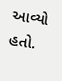આવ્યો હતો.